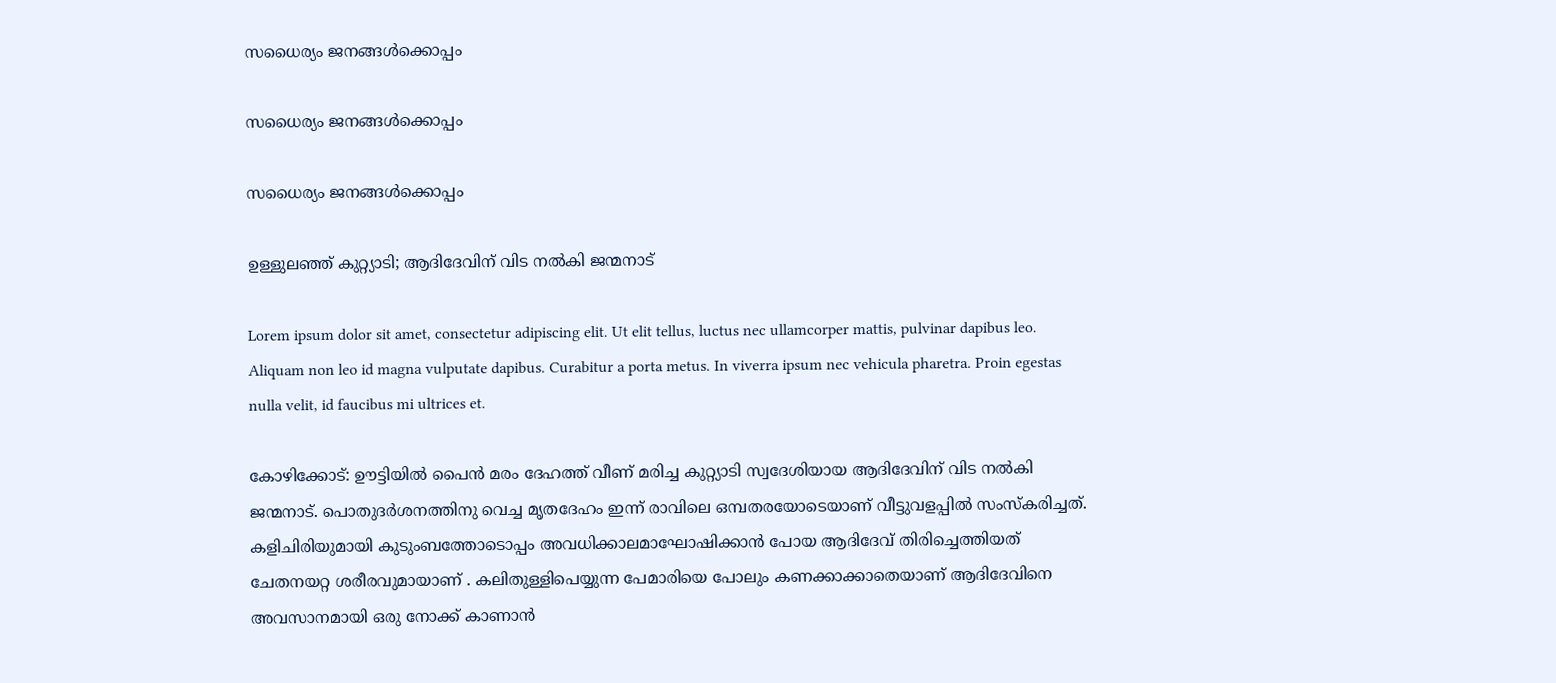സധൈര്യം ജനങ്ങൾക്കൊപ്പം

സധൈര്യം ജനങ്ങൾക്കൊപ്പം

സധൈര്യം ജനങ്ങൾക്കൊപ്പം

ഉള്ളുലഞ്ഞ് കുറ്റ്യാടി; ആദിദേവിന് വിട നൽകി ജന്മനാട്

Lorem ipsum dolor sit amet, consectetur adipiscing elit. Ut elit tellus, luctus nec ullamcorper mattis, pulvinar dapibus leo. Aliquam non leo id magna vulputate dapibus. Curabitur a porta metus. In viverra ipsum nec vehicula pharetra. Proin egestas nulla velit, id faucibus mi ultrices et.

കോഴിക്കോട്: ഊട്ടിയിൽ പൈൻ മരം ദേഹത്ത് വീണ് മരിച്ച കുറ്റ്യാടി സ്വദേശിയായ ആദിദേവിന് വിട നൽകി ജന്മനാട്. പൊതുദർശനത്തിനു വെച്ച മൃതദേഹം ഇന്ന് രാവിലെ ഒമ്പതരയോടെയാണ് വീട്ടുവളപ്പിൽ സംസ്കരിച്ചത്. കളിചിരിയുമായി കുടുംബത്തോടൊപ്പം അവധിക്കാലമാഘോഷിക്കാൻ പോയ ആദിദേവ് തിരിച്ചെത്തിയത് ചേതനയറ്റ ശരീരവുമായാണ് . കലിതുള്ളിപെയ്യുന്ന പേമാരിയെ പോലും കണക്കാക്കാതെയാണ് ആദിദേവിനെ അവസാനമായി ഒരു നോക്ക് കാണാൻ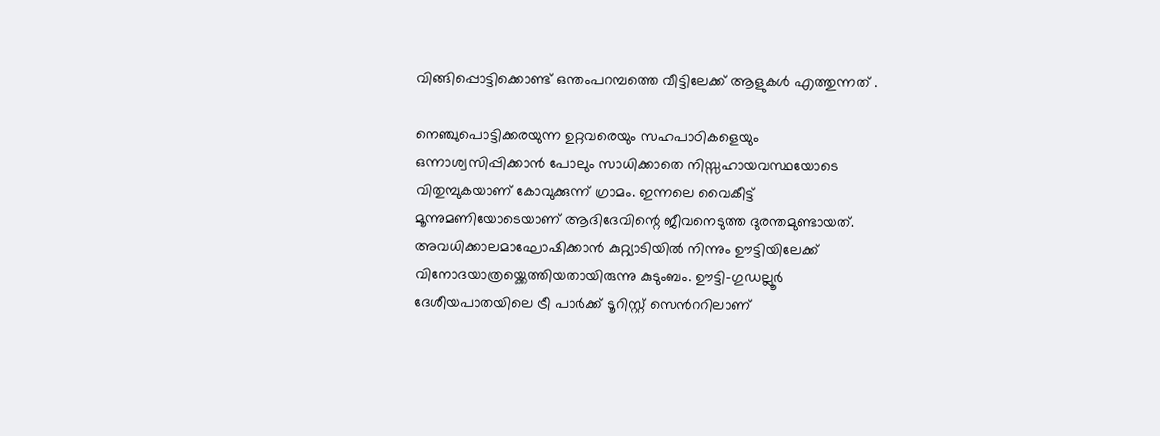വിങ്ങിപ്പൊട്ടിക്കൊണ്ട് ഒന്തംപറമ്പത്തെ വീട്ടിലേക്ക് ആളുകൾ എത്തുന്നത് .

നെഞ്ചുപൊട്ടിക്കരയുന്ന ഉറ്റവരെയും സഹപാഠികളെയും ഒന്നാശ്വസിപ്പിക്കാൻ പോലും സാധിക്കാതെ നിസ്സഹായവസ്ഥയോടെ വിതുമ്പുകയാണ് കോവുക്കുന്ന് ഗ്രാമം. ഇന്നലെ വൈകീട്ട് മൂന്നുമണിയോടെയാണ് ആദിദേവിന്റെ ജീവനെടുത്ത ദുരന്തമുണ്ടായത്. അവധിക്കാലമാഘോഷിക്കാൻ കുറ്റ്യാടിയിൽ നിന്നും ഊട്ടിയിലേക്ക് വിനോദയാത്രയ്ക്കെത്തിയതായിരുന്നു കുടുംബം. ഊട്ടി-ഗുഡല്ലൂർ ദേശീയപാതയിലെ ട്രീ പാർക്ക് ടൂറിസ്റ്റ് സെന്‍ററിലാണ്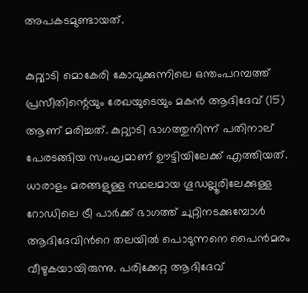അപകടമുണ്ടായത്.

കുറ്റ്യാടി മൊകേരി കോവുക്കുന്നിലെ ഒന്തംപറമ്പത്ത് പ്രസീതിന്റെയും രേഖയുടെയും മകൻ ആദിദേവ് (15) ആണ് മരിച്ചത്. കുറ്റ്യാടി ഭാഗത്തുനിന്ന് പതിനാല് പേരടങ്ങിയ സംഘമാണ് ഊട്ടിയിലേക്ക് എത്തിയത്. ധാരാളം മരങ്ങളുള്ള സ്ഥലമായ ഗൂഡല്ലൂരിലേക്കുള്ള റോഡിലെ ട്രീ പാർക്ക് ഭാഗത്ത് ചുറ്റിനടക്കുമ്പോൾ ആദിദേവിന്‍റെ തലയിൽ പൊടുന്നനെ പൈൻമരം വീഴുകയായിരുന്നു. പരിക്കേറ്റ ആദിദേവ്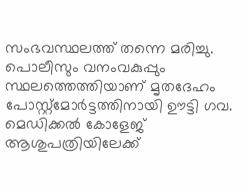സംഭവസ്ഥലത്ത് തന്നെ മരിച്ചു. പൊലീസും വനംവകുപ്പും സ്ഥലത്തെത്തിയാണ് മൃതദേഹം പോസ്റ്റ്‌മോർട്ടത്തിനായി ഊട്ടി ഗവ. മെഡിക്കൽ കോളേജ് ആശുപത്രിയിലേക്ക്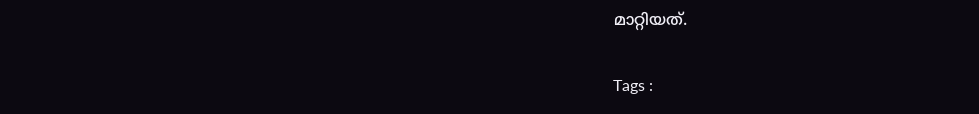മാറ്റിയത്.

Tags :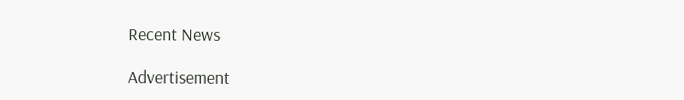Recent News

Advertisement